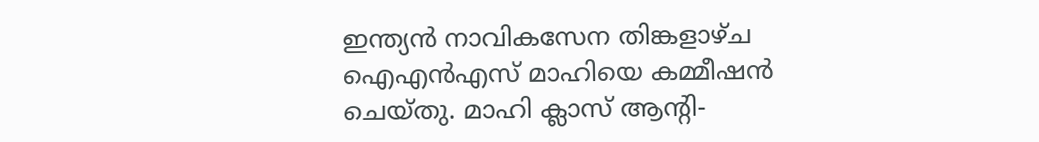ഇന്ത്യൻ നാവികസേന തിങ്കളാഴ്ച ഐഎൻഎസ് മാഹിയെ കമ്മീഷൻ ചെയ്തു. മാഹി ക്ലാസ് ആൻ്റി-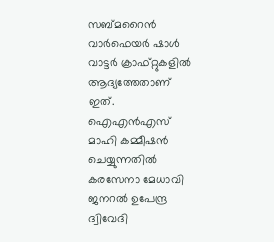സബ്മറൈൻ വാർഫെയർ ഷാൾ വാട്ടർ ക്രാഫ്റ്റുകളിൽ ആദ്യത്തേതാണ് ഇത്. ഐഎൻഎസ് മാഹി കമ്മീഷൻ ചെയ്യുന്നതിൽ കരസേനാ മേധാവി ജനറൽ ഉപേന്ദ്ര ദ്വിവേദി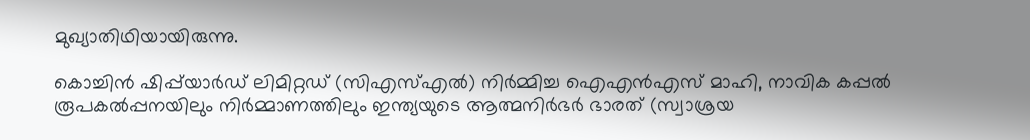മുഖ്യാതിഥിയായിരുന്നു.

കൊച്ചിൻ ഷിപ്പ്‌യാർഡ് ലിമിറ്റഡ് (സിഎസ്എൽ) നിർമ്മിച്ച ഐഎൻഎസ് മാഹി, നാവിക കപ്പൽ രൂപകൽപ്പനയിലും നിർമ്മാണത്തിലും ഇന്ത്യയുടെ ആത്മനിർഭർ ഭാരത് (സ്വാശ്രയ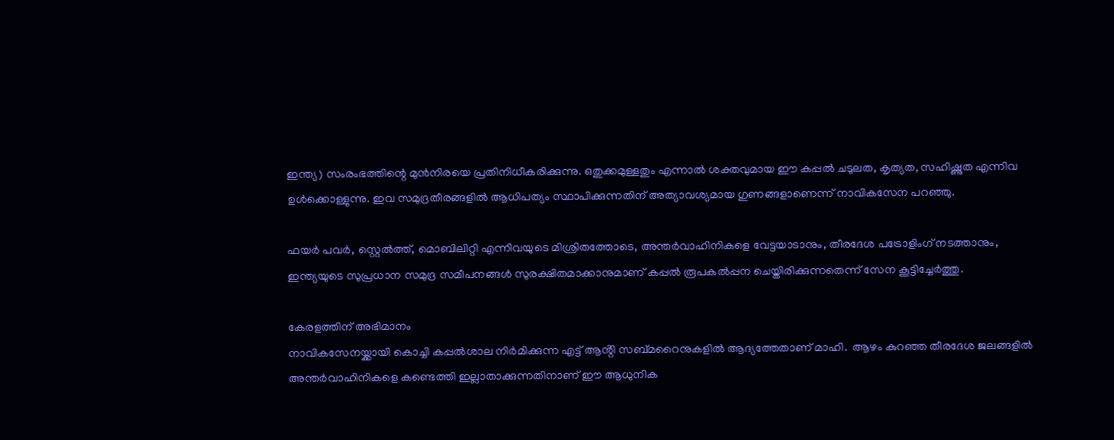ഇന്ത്യ) സംരംഭത്തിന്റെ മുൻനിരയെ പ്രതിനിധീകരിക്കുന്നു. ഒതുക്കമുള്ളതും എന്നാൽ ശക്തവുമായ ഈ കപ്പൽ ചടുലത, കൃത്യത, സഹിഷ്ണുത എന്നിവ ഉൾക്കൊള്ളുന്നു. ഇവ സമുദ്രതീരങ്ങളിൽ ആധിപത്യം സ്ഥാപിക്കുന്നതിന് അത്യാവശ്യമായ ഗുണങ്ങളാണെന്ന് നാവികസേന പറഞ്ഞു.

ഫയർ പവർ, സ്റ്റെൽത്ത്, മൊബിലിറ്റി എന്നിവയുടെ മിശ്രിതത്തോടെ, അന്തർവാഹിനികളെ വേട്ടയാടാനും, തീരദേശ പട്രോളിംഗ് നടത്താനും, ഇന്ത്യയുടെ സുപ്രധാന സമുദ്ര സമീപനങ്ങൾ സുരക്ഷിതമാക്കാനുമാണ് കപ്പൽ രൂപകൽപ്പന ചെയ്തിരിക്കുന്നതെന്ന് സേന കൂട്ടിച്ചേർത്തു.

കേരളത്തിന് അഭിമാനം
നാവികസേനയ്ക്കായി കൊച്ചി കപ്പൽശാല നിർമിക്കുന്ന എട്ട് ആൻ്റി സബ്മറൈനുകളിൽ ആദ്യത്തേതാണ് മാഹി.  ആഴം കുറഞ്ഞ തീരദേശ ജലങ്ങളില്‍ അന്തര്‍വാഹിനികളെ കണ്ടെത്തി ഇല്ലാതാക്കുന്നതിനാണ് ഈ ആധുനിക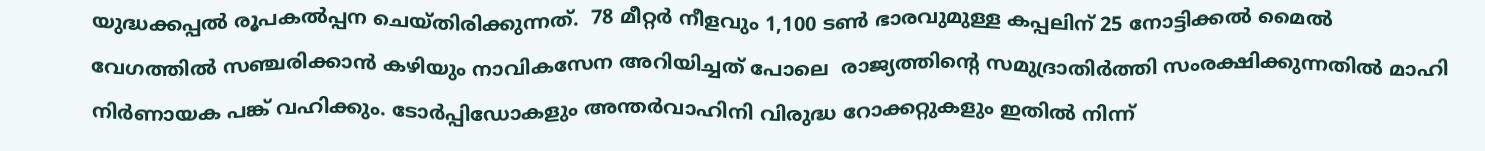യുദ്ധക്കപ്പല്‍ രൂപകൽപ്പന ചെയ്തിരിക്കുന്നത്.  78 മീറ്റർ നീളവും 1,100 ടൺ ഭാരവുമുള്ള കപ്പലിന് 25 നോട്ടിക്കൽ മൈൽ വേഗത്തിൽ സഞ്ചരിക്കാൻ കഴിയും നാവികസേന അറിയിച്ചത് പോലെ  രാജ്യത്തിൻ്റെ സമുദ്രാതിര്‍ത്തി സംരക്ഷിക്കുന്നതില്‍ മാഹി നിര്‍ണായക പങ്ക് വഹിക്കും. ടോര്‍പ്പിഡോകളും അന്തര്‍വാഹിനി വിരുദ്ധ റോക്കറ്റുകളും ഇതില്‍ നിന്ന്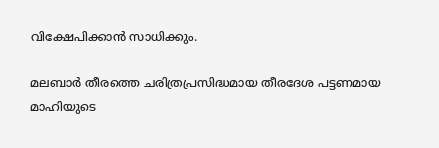വിക്ഷേപിക്കാന്‍ സാധിക്കും.

മലബാര്‍ തീരത്തെ ചരിത്രപ്രസിദ്ധമായ തീരദേശ പട്ടണമായ മാഹിയുടെ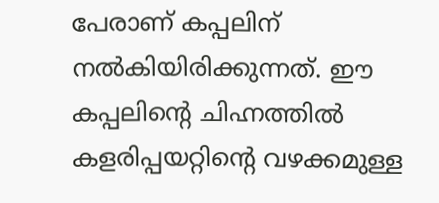പേരാണ് കപ്പലിന് നൽകിയിരിക്കുന്നത്. ഈ കപ്പലിന്‍റെ ചിഹ്നത്തില്‍ കളരിപ്പയറ്റിന്‍റെ വഴക്കമുള്ള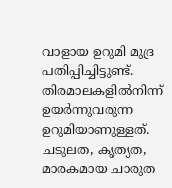വാളായ ഉറുമി മുദ്ര പതിപ്പിച്ചിട്ടുണ്ട്. തിരമാലകളിൽനിന്ന് ഉയർന്നുവരുന്ന ഉറുമിയാണുള്ളത്. ചടുലത, കൃത്യത, മാരകമായ ചാരുത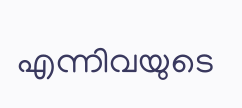എന്നിവയുടെ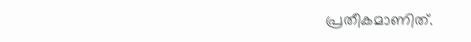പ്രതീകമാണിത്.